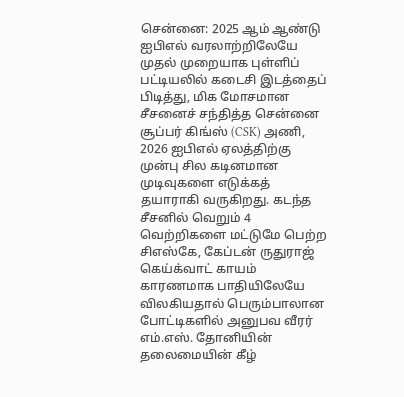சென்னை: 2025 ஆம் ஆண்டு ஐபிஎல் வரலாற்றிலேயே முதல் முறையாக புள்ளிப் பட்டியலில் கடைசி இடத்தைப் பிடித்து, மிக மோசமான சீசனைச் சந்தித்த சென்னை சூப்பர் கிங்ஸ் (CSK) அணி, 2026 ஐபிஎல் ஏலத்திற்கு முன்பு சில கடினமான முடிவுகளை எடுக்கத் தயாராகி வருகிறது. கடந்த சீசனில் வெறும் 4 வெற்றிகளை மட்டுமே பெற்ற சிஎஸ்கே, கேப்டன் ருதுராஜ் கெய்க்வாட் காயம் காரணமாக பாதியிலேயே விலகியதால் பெரும்பாலான போட்டிகளில் அனுபவ வீரர் எம்.எஸ். தோனியின் தலைமையின் கீழ்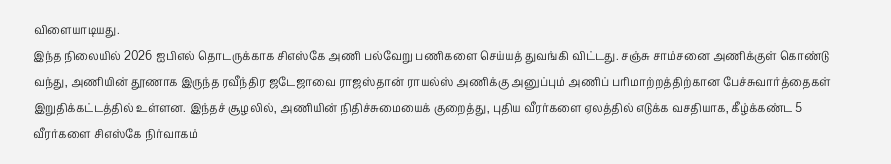விளையாடியது.
இந்த நிலையில் 2026 ஐபிஎல் தொடருக்காக சிஎஸ்கே அணி பல்வேறு பணிகளை செய்யத் துவங்கி விட்டது. சஞ்சு சாம்சனை அணிக்குள் கொண்டு வந்து, அணியின் தூணாக இருந்த ரவீந்திர ஜடேஜாவை ராஜஸ்தான் ராயல்ஸ் அணிக்கு அனுப்பும் அணிப் பரிமாற்றத்திற்கான பேச்சுவார்த்தைகள் இறுதிக்கட்டத்தில் உள்ளன. இந்தச் சூழலில், அணியின் நிதிச்சுமையைக் குறைத்து, புதிய வீரர்களை ஏலத்தில் எடுக்க வசதியாக, கீழ்க்கண்ட 5 வீரர்களை சிஎஸ்கே நிர்வாகம்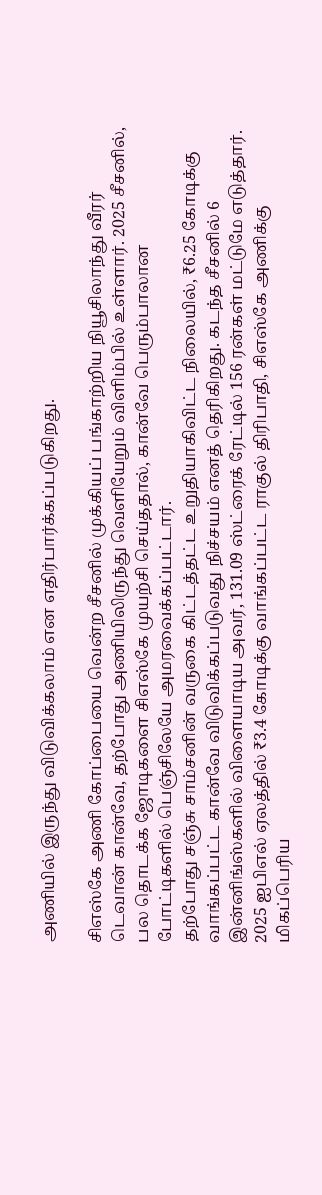அணியில் இருந்து விடுவிக்கலாம் என எதிர்பார்க்கப்படுகிறது.

சிஎஸ்கே அணி கோப்பையை வென்ற சீசனில் முக்கியப் பங்காற்றிய நியூசிலாந்து வீரர் டெவான் கான்வே, தற்போது அணியிலிருந்து வெளியேறும் விளிம்பில் உள்ளார். 2025 சீசனில், பல தொடக்க ஜோடிகளை சிஎஸ்கே முயற்சி செய்ததால், கான்வே பெரும்பாலான போட்டிகளில் பெஞ்சிலேயே அமரவைக்கப்பட்டார்.
தற்போது சஞ்சு சாம்சனின் வருகை கிட்டத்தட்ட உறுதியாகிவிட்ட நிலையில், ₹6.25 கோடிக்கு வாங்கப்பட்ட கான்வே விடுவிக்கப்படுவது நிச்சயம் எனத் தெரிகிறது. கடந்த சீசனில் 6 இன்னிங்ஸ்களில் விளையாடிய அவர், 131.09 ஸ்ட்ரைக் ரேட்டில் 156 ரன்கள் மட்டுமே எடுத்தார்.
2025 ஐபிஎல் ஏலத்தில் ₹3.4 கோடிக்கு வாங்கப்பட்ட ராகுல் திரிபாதி, சிஎஸ்கே அணிக்கு மிகப்பெரிய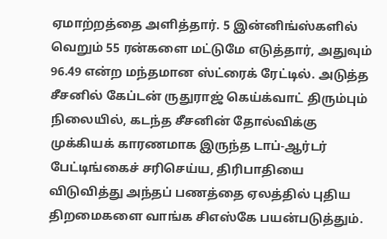ஏமாற்றத்தை அளித்தார். 5 இன்னிங்ஸ்களில் வெறும் 55 ரன்களை மட்டுமே எடுத்தார், அதுவும் 96.49 என்ற மந்தமான ஸ்ட்ரைக் ரேட்டில். அடுத்த சீசனில் கேப்டன் ருதுராஜ் கெய்க்வாட் திரும்பும் நிலையில், கடந்த சீசனின் தோல்விக்கு முக்கியக் காரணமாக இருந்த டாப்-ஆர்டர் பேட்டிங்கைச் சரிசெய்ய, திரிபாதியை விடுவித்து அந்தப் பணத்தை ஏலத்தில் புதிய திறமைகளை வாங்க சிஎஸ்கே பயன்படுத்தும்.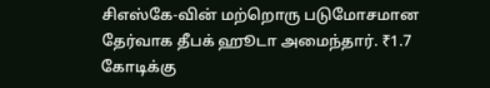சிஎஸ்கே-வின் மற்றொரு படுமோசமான தேர்வாக தீபக் ஹூடா அமைந்தார். ₹1.7 கோடிக்கு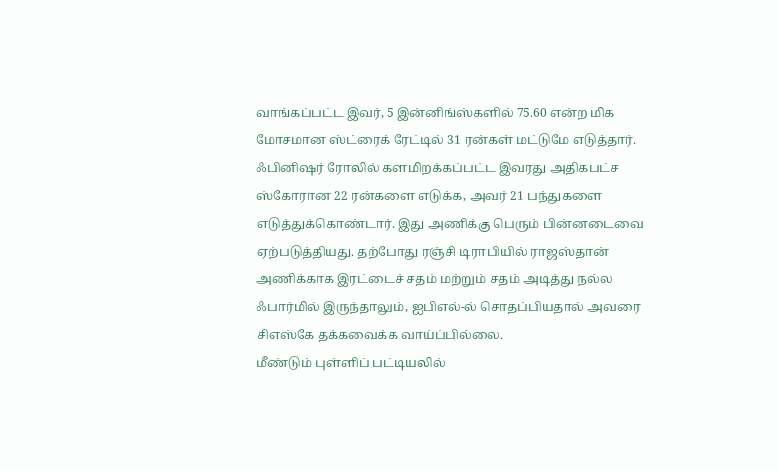வாங்கப்பட்ட இவர், 5 இன்னிங்ஸ்களில் 75.60 என்ற மிக மோசமான ஸ்ட்ரைக் ரேட்டில் 31 ரன்கள் மட்டுமே எடுத்தார். ஃபினிஷர் ரோலில் களமிறக்கப்பட்ட இவரது அதிகபட்ச ஸ்கோரான 22 ரன்களை எடுக்க, அவர் 21 பந்துகளை எடுத்துக்கொண்டார். இது அணிக்கு பெரும் பின்னடைவை ஏற்படுத்தியது. தற்போது ரஞ்சி டிராபியில் ராஜஸ்தான் அணிக்காக இரட்டைச் சதம் மற்றும் சதம் அடித்து நல்ல ஃபார்மில் இருந்தாலும், ஐபிஎல்-ல் சொதப்பியதால் அவரை சிஎஸ்கே தக்கவைக்க வாய்ப்பில்லை.
மீண்டும் புள்ளிப் பட்டியலில்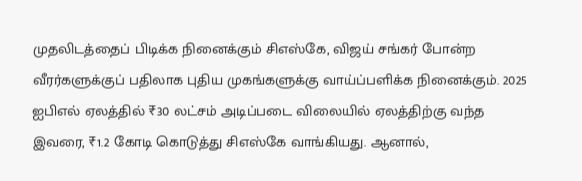முதலிடத்தைப் பிடிக்க நினைக்கும் சிஎஸ்கே, விஜய் சங்கர் போன்ற வீரர்களுக்குப் பதிலாக புதிய முகங்களுக்கு வாய்ப்பளிக்க நினைக்கும். 2025 ஐபிஎல் ஏலத்தில் ₹30 லட்சம் அடிப்படை விலையில் ஏலத்திற்கு வந்த இவரை, ₹1.2 கோடி கொடுத்து சிஎஸ்கே வாங்கியது. ஆனால்,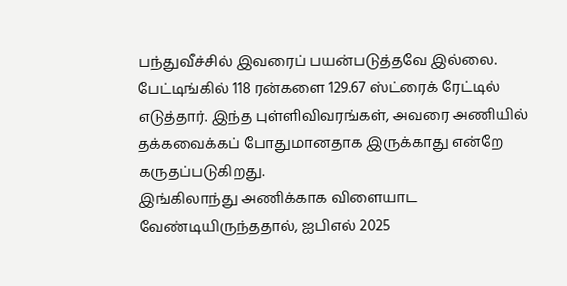பந்துவீச்சில் இவரைப் பயன்படுத்தவே இல்லை. பேட்டிங்கில் 118 ரன்களை 129.67 ஸ்ட்ரைக் ரேட்டில் எடுத்தார். இந்த புள்ளிவிவரங்கள், அவரை அணியில் தக்கவைக்கப் போதுமானதாக இருக்காது என்றே கருதப்படுகிறது.
இங்கிலாந்து அணிக்காக விளையாட வேண்டியிருந்ததால், ஐபிஎல் 2025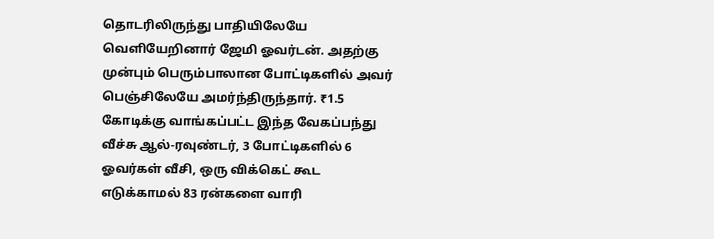தொடரிலிருந்து பாதியிலேயே வெளியேறினார் ஜேமி ஓவர்டன். அதற்கு முன்பும் பெரும்பாலான போட்டிகளில் அவர் பெஞ்சிலேயே அமர்ந்திருந்தார். ₹1.5 கோடிக்கு வாங்கப்பட்ட இந்த வேகப்பந்து வீச்சு ஆல்-ரவுண்டர், 3 போட்டிகளில் 6 ஓவர்கள் வீசி, ஒரு விக்கெட் கூட எடுக்காமல் 83 ரன்களை வாரி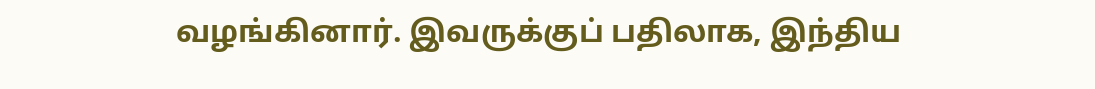வழங்கினார். இவருக்குப் பதிலாக, இந்திய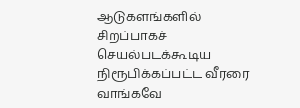ஆடுகளங்களில் சிறப்பாகச் செயல்படக்கூடிய நிரூபிக்கப்பட்ட வீரரை வாங்கவே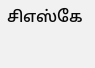சிஎஸ்கே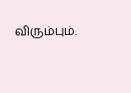விரும்பும்.